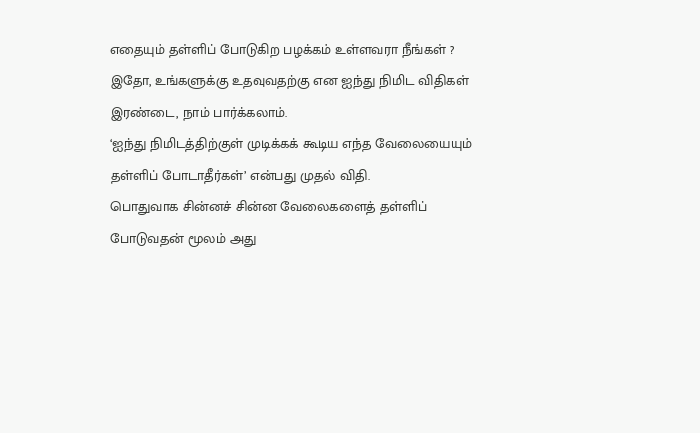எதையும் தள்ளிப் போடுகிற பழக்கம் உள்ளவரா நீங்கள் ?
இதோ, உங்களுக்கு உதவுவதற்கு என ஐந்து நிமிட விதிகள் இரண்டை, நாம் பார்க்கலாம்.
‘ஐந்து நிமிடத்திற்குள் முடிக்கக் கூடிய எந்த வேலையையும் தள்ளிப் போடாதீர்கள்’ என்பது முதல் விதி.
பொதுவாக சின்னச் சின்ன வேலைகளைத் தள்ளிப் போடுவதன் மூலம் அது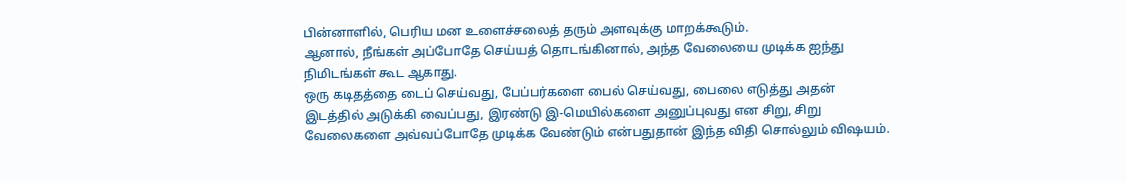பின்னாளில், பெரிய மன உளைச்சலைத் தரும் அளவுக்கு மாறக்கூடும்.
ஆனால், நீங்கள் அப்போதே செய்யத் தொடங்கினால், அந்த வேலையை முடிக்க ஐந்து நிமிடங்கள் கூட ஆகாது.
ஒரு கடிதத்தை டைப் செய்வது, பேப்பர்களை பைல் செய்வது, பைலை எடுத்து அதன் இடத்தில் அடுக்கி வைப்பது, இரண்டு இ-மெயில்களை அனுப்புவது என சிறு, சிறு வேலைகளை அவ்வப்போதே முடிக்க வேண்டும் என்பதுதான் இந்த விதி சொல்லும் விஷயம்.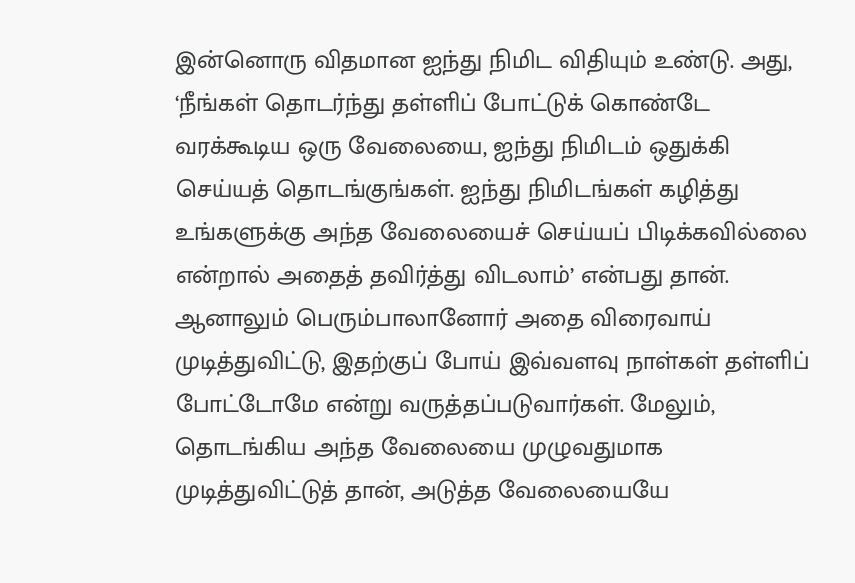இன்னொரு விதமான ஐந்து நிமிட விதியும் உண்டு. அது, ‘நீங்கள் தொடர்ந்து தள்ளிப் போட்டுக் கொண்டே வரக்கூடிய ஒரு வேலையை, ஐந்து நிமிடம் ஒதுக்கி செய்யத் தொடங்குங்கள். ஐந்து நிமிடங்கள் கழித்து உங்களுக்கு அந்த வேலையைச் செய்யப் பிடிக்கவில்லை என்றால் அதைத் தவிர்த்து விடலாம்’ என்பது தான்.
ஆனாலும் பெரும்பாலானோர் அதை விரைவாய் முடித்துவிட்டு, இதற்குப் போய் இவ்வளவு நாள்கள் தள்ளிப் போட்டோமே என்று வருத்தப்படுவார்கள். மேலும், தொடங்கிய அந்த வேலையை முழுவதுமாக முடித்துவிட்டுத் தான், அடுத்த வேலையையே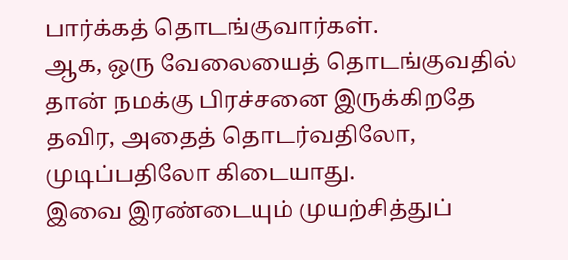பார்க்கத் தொடங்குவார்கள்.
ஆக, ஒரு வேலையைத் தொடங்குவதில் தான் நமக்கு பிரச்சனை இருக்கிறதே தவிர, அதைத் தொடர்வதிலோ, முடிப்பதிலோ கிடையாது.
இவை இரண்டையும் முயற்சித்துப்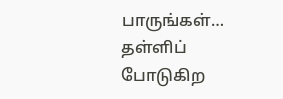பாருங்கள்… தள்ளிப் போடுகிற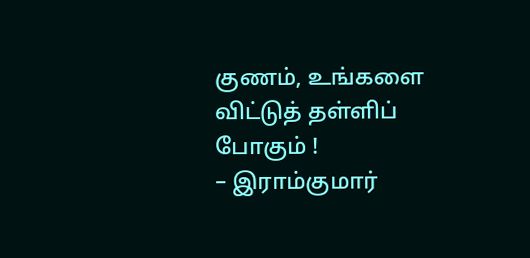குணம், உங்களை விட்டுத் தள்ளிப் போகும் !
– இராம்குமார்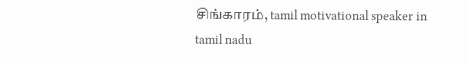சிங்காரம், tamil motivational speaker in tamil nadu